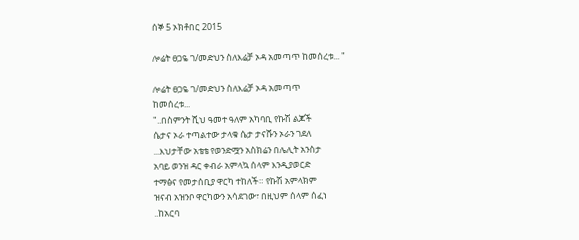ሰኞ 5 ኦክቶበር 2015

ሎሬት ፀጋዬ ገ/መድህን ስለእሬቻ ኦዳ አመጣጥ ከመሰረቱ... "

ሎሬት ፀጋዬ ገ/መድህን ስለእሬቻ ኦዳ አመጣጥ
ከመሰረቱ...
"..በስምንት ሺህ ዓመተ ዓለም አካባቢ የኩሽ ልጆች
ሴታና ኦራ ተጣልተው ታላቁ ሴታ ታናሹን ኦራን ገደለ
...እህታቸው አቴቴ የወንድሟን አስክሬን በሌሊት አንስታ
አባይ ወንዝ ዳር ቀብራ አምላኳ ሰላም እንዲያወርድ
ተማፅና የመታሰቢያ ዋርካ ተከለች። የኩሽ አምላክም
ዝናብ አዝንቦ ዋርካውን አሳደገው፣ በዚህም ሰላም ሰፈነ
..ከአርባ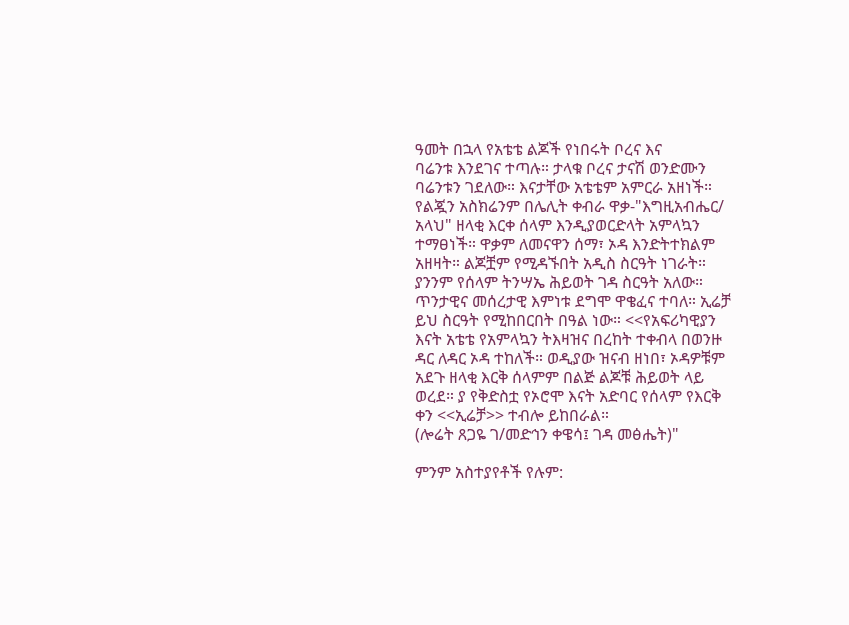ዓመት በኋላ የአቴቴ ልጆች የነበሩት ቦረና እና
ባሬንቱ እንደገና ተጣሉ። ታላቁ ቦረና ታናሽ ወንድሙን
ባሬንቱን ገደለው። እናታቸው አቴቴም አምርራ አዘነች።
የልጇን አስክሬንም በሌሊት ቀብራ ዋቃ-"እግዚአብሔር/
አላህ" ዘላቂ እርቀ ሰላም እንዲያወርድላት አምላኳን
ተማፀነች። ዋቃም ለመናዋን ሰማ፣ ኦዳ እንድትተክልም
አዘዛት። ልጆቿም የሚዳኙበት አዲስ ስርዓት ነገራት።
ያንንም የሰላም ትንሣኤ ሕይወት ገዳ ስርዓት አለው።
ጥንታዊና መሰረታዊ እምነቱ ደግሞ ዋቄፈና ተባለ። ኢሬቻ
ይህ ስርዓት የሚከበርበት በዓል ነው። <<የአፍሪካዊያን
እናት አቴቴ የአምላኳን ትእዛዝና በረከት ተቀብላ በወንዙ
ዳር ለዳር ኦዳ ተከለች። ወዲያው ዝናብ ዘነበ፣ ኦዳዎቹም
አደጉ ዘላቂ እርቅ ሰላምም በልጅ ልጆቹ ሕይወት ላይ
ወረደ። ያ የቅድስቷ የኦሮሞ እናት አድባር የሰላም የእርቅ
ቀን <<ኢሬቻ>> ተብሎ ይከበራል።
(ሎሬት ጸጋዬ ገ/መድኅን ቀዌሳ፤ ገዳ መፅሔት)"

ምንም አስተያየቶች የሉም: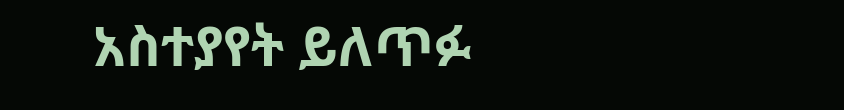አስተያየት ይለጥፉ